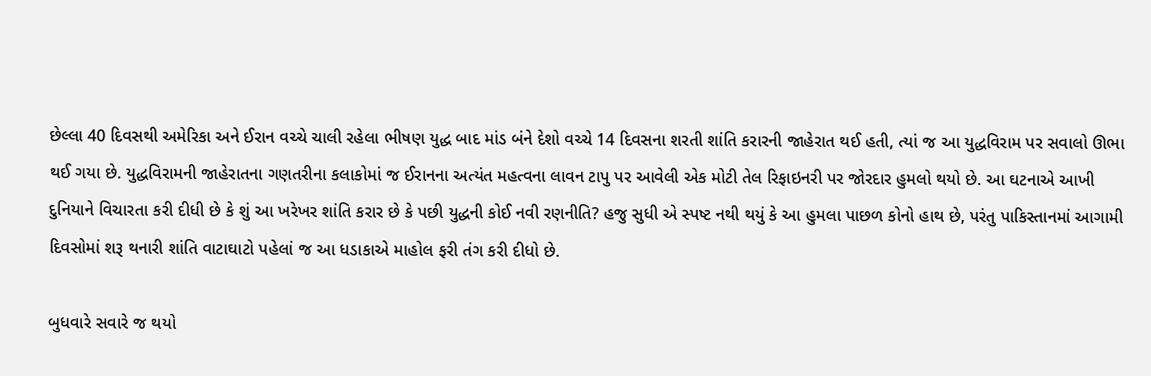છેલ્લા 40 દિવસથી અમેરિકા અને ઈરાન વચ્ચે ચાલી રહેલા ભીષણ યુદ્ધ બાદ માંડ બંને દેશો વચ્ચે 14 દિવસના શરતી શાંતિ કરારની જાહેરાત થઈ હતી, ત્યાં જ આ યુદ્ધવિરામ પર સવાલો ઊભા થઈ ગયા છે. યુદ્ધવિરામની જાહેરાતના ગણતરીના કલાકોમાં જ ઈરાનના અત્યંત મહત્વના લાવન ટાપુ પર આવેલી એક મોટી તેલ રિફાઇનરી પર જોરદાર હુમલો થયો છે. આ ઘટનાએ આખી દુનિયાને વિચારતા કરી દીધી છે કે શું આ ખરેખર શાંતિ કરાર છે કે પછી યુદ્ધની કોઈ નવી રણનીતિ? હજુ સુધી એ સ્પષ્ટ નથી થયું કે આ હુમલા પાછળ કોનો હાથ છે, પરંતુ પાકિસ્તાનમાં આગામી દિવસોમાં શરૂ થનારી શાંતિ વાટાઘાટો પહેલાં જ આ ધડાકાએ માહોલ ફરી તંગ કરી દીધો છે.

બુધવારે સવારે જ થયો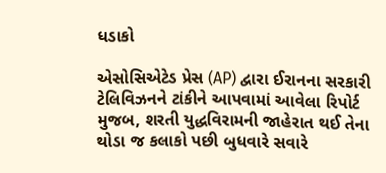ધડાકો

એસોસિએટેડ પ્રેસ (AP) દ્વારા ઈરાનના સરકારી ટેલિવિઝનને ટાંકીને આપવામાં આવેલા રિપોર્ટ મુજબ, શરતી યુદ્ધવિરામની જાહેરાત થઈ તેના થોડા જ કલાકો પછી બુધવારે સવારે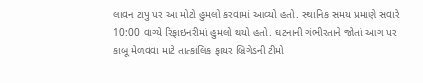લાવન ટાપુ પર આ મોટો હુમલો કરવામાં આવ્યો હતો. સ્થાનિક સમય પ્રમાણે સવારે 10:00 વાગ્યે રિફાઇનરીમાં હુમલો થયો હતો. ઘટનાની ગંભીરતાને જોતાં આગ પર કાબૂ મેળવવા માટે તાત્કાલિક ફાયર બ્રિગેડની ટીમો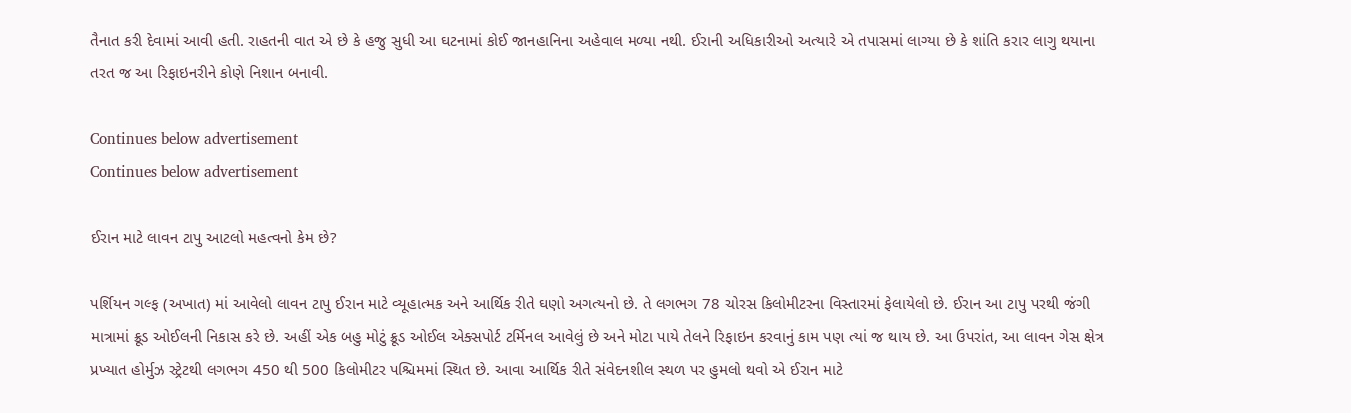તૈનાત કરી દેવામાં આવી હતી. રાહતની વાત એ છે કે હજુ સુધી આ ઘટનામાં કોઈ જાનહાનિના અહેવાલ મળ્યા નથી. ઈરાની અધિકારીઓ અત્યારે એ તપાસમાં લાગ્યા છે કે શાંતિ કરાર લાગુ થયાના તરત જ આ રિફાઇનરીને કોણે નિશાન બનાવી.

Continues below advertisement
Continues below advertisement

ઈરાન માટે લાવન ટાપુ આટલો મહત્વનો કેમ છે?

પર્શિયન ગલ્ફ (અખાત) માં આવેલો લાવન ટાપુ ઈરાન માટે વ્યૂહાત્મક અને આર્થિક રીતે ઘણો અગત્યનો છે. તે લગભગ 78 ચોરસ કિલોમીટરના વિસ્તારમાં ફેલાયેલો છે. ઈરાન આ ટાપુ પરથી જંગી માત્રામાં ક્રૂડ ઓઈલની નિકાસ કરે છે. અહીં એક બહુ મોટું ક્રૂડ ઓઈલ એક્સપોર્ટ ટર્મિનલ આવેલું છે અને મોટા પાયે તેલને રિફાઇન કરવાનું કામ પણ ત્યાં જ થાય છે. આ ઉપરાંત, આ લાવન ગેસ ક્ષેત્ર પ્રખ્યાત હોર્મુઝ સ્ટ્રેટથી લગભગ 450 થી 500 કિલોમીટર પશ્ચિમમાં સ્થિત છે. આવા આર્થિક રીતે સંવેદનશીલ સ્થળ પર હુમલો થવો એ ઈરાન માટે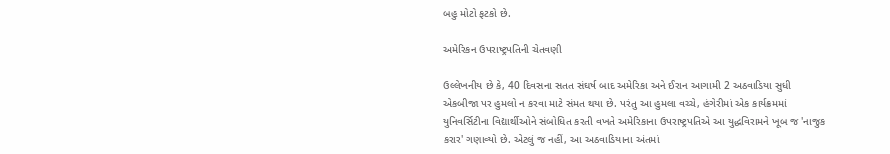બહુ મોટો ફટકો છે.

અમેરિકન ઉપરાષ્ટ્રપતિની ચેતવણી

ઉલ્લેખનીય છે કે, 40 દિવસના સતત સંઘર્ષ બાદ અમેરિકા અને ઈરાન આગામી 2 અઠવાડિયા સુધી એકબીજા પર હુમલો ન કરવા માટે સંમત થયા છે. પરંતુ આ હુમલા વચ્ચે, હંગેરીમાં એક કાર્યક્રમમાં યુનિવર્સિટીના વિદ્યાર્થીઓને સંબોધિત કરતી વખતે અમેરિકાના ઉપરાષ્ટ્રપતિએ આ યુદ્ધવિરામને ખૂબ જ 'નાજુક કરાર' ગણાવ્યો છે. એટલું જ નહીં, આ અઠવાડિયાના અંતમાં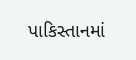પાકિસ્તાનમાં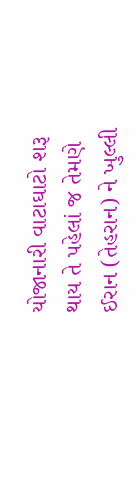યોજાનારી વાટાઘાટો શરૂ થાય તે પહેલાં જ તેમણે ઈરાન (તેહરાન) ને ખુલ્લી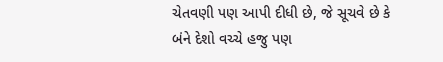ચેતવણી પણ આપી દીધી છે, જે સૂચવે છે કે બંને દેશો વચ્ચે હજુ પણ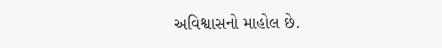અવિશ્વાસનો માહોલ છે.